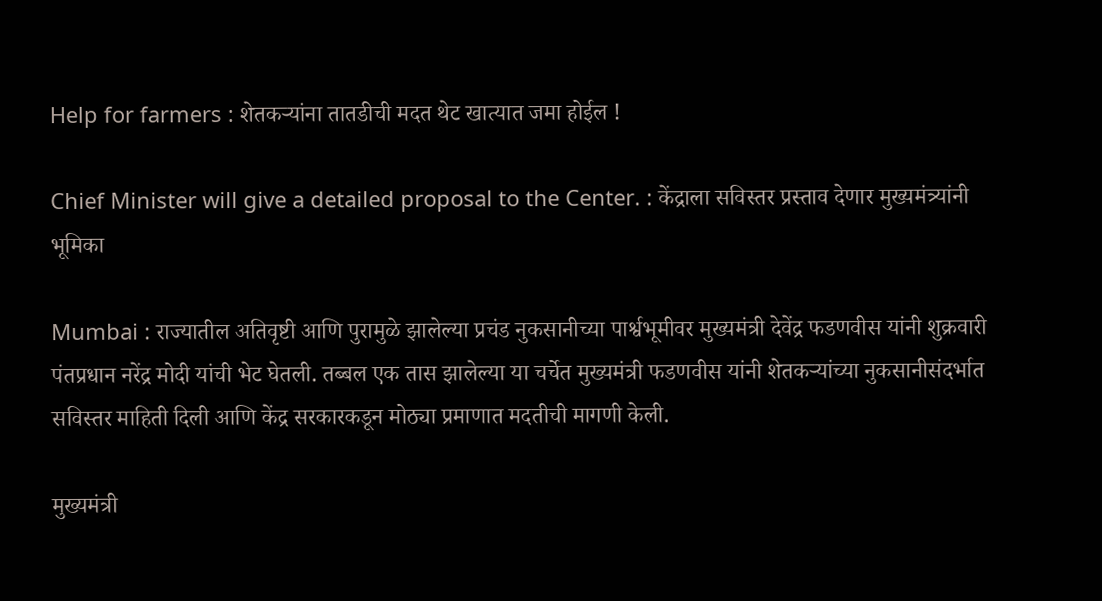Help for farmers : शेतकऱ्यांना तातडीची मदत थेट खात्यात जमा होईल !

Chief Minister will give a detailed proposal to the Center. : केंद्राला सविस्तर प्रस्ताव देणार मुख्यमंत्र्यांनी भूमिका

Mumbai : राज्यातील अतिवृष्टी आणि पुरामुळे झालेल्या प्रचंड नुकसानीच्या पार्श्वभूमीवर मुख्यमंत्री देवेंद्र फडणवीस यांनी शुक्रवारी पंतप्रधान नरेंद्र मोदी यांची भेट घेतली. तब्बल एक तास झालेल्या या चर्चेत मुख्यमंत्री फडणवीस यांनी शेतकऱ्यांच्या नुकसानीसंदर्भात सविस्तर माहिती दिली आणि केंद्र सरकारकडून मोठ्या प्रमाणात मदतीची मागणी केली.

मुख्यमंत्री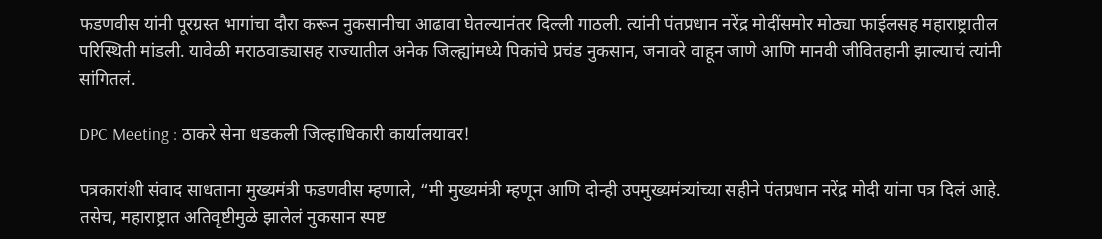फडणवीस यांनी पूरग्रस्त भागांचा दौरा करून नुकसानीचा आढावा घेतल्यानंतर दिल्ली गाठली. त्यांनी पंतप्रधान नरेंद्र मोदींसमोर मोठ्या फाईलसह महाराष्ट्रातील परिस्थिती मांडली. यावेळी मराठवाड्यासह राज्यातील अनेक जिल्ह्यांमध्ये पिकांचे प्रचंड नुकसान, जनावरे वाहून जाणे आणि मानवी जीवितहानी झाल्याचं त्यांनी सांगितलं.

DPC Meeting : ठाकरे सेना धडकली जिल्हाधिकारी कार्यालयावर!

पत्रकारांशी संवाद साधताना मुख्यमंत्री फडणवीस म्हणाले, “मी मुख्यमंत्री म्हणून आणि दोन्ही उपमुख्यमंत्र्‍यांच्या सहीने पंतप्रधान नरेंद्र मोदी यांना पत्र दिलं आहे. तसेच, महाराष्ट्रात अतिवृष्टीमुळे झालेलं नुकसान स्पष्ट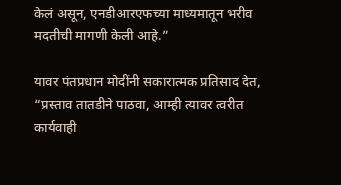केलं असून, एनडीआरएफच्या माध्यमातून भरीव मदतीची मागणी केली आहे.”

यावर पंतप्रधान मोदींनी सकारात्मक प्रतिसाद देत, “प्रस्ताव तातडीने पाठवा, आम्ही त्यावर त्वरीत कार्यवाही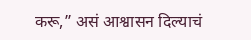करू,” असं आश्वासन दिल्याचं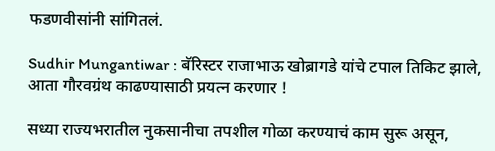फडणवीसांनी सांगितलं.

Sudhir Mungantiwar : बॅरिस्टर राजाभाऊ खोब्रागडे यांचे टपाल तिकिट झाले, आता गौरवग्रंथ काढण्यासाठी प्रयत्न करणार !

सध्या राज्यभरातील नुकसानीचा तपशील गोळा करण्याचं काम सुरू असून,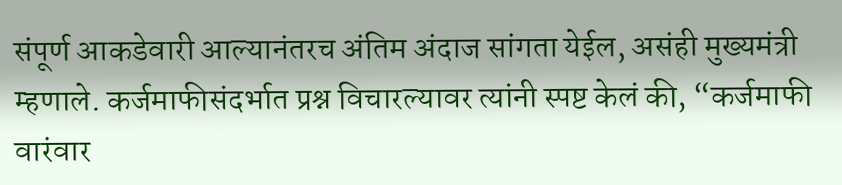संपूर्ण आकडेवारी आल्यानंतरच अंतिम अंदाज सांगता येईल, असंही मुख्यमंत्री म्हणाले. कर्जमाफीसंदर्भात प्रश्न विचारल्यावर त्यांनी स्पष्ट केलं की, “कर्जमाफी वारंवार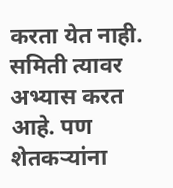करता येत नाही. समिती त्यावर अभ्यास करत आहे. पण शेतकऱ्यांना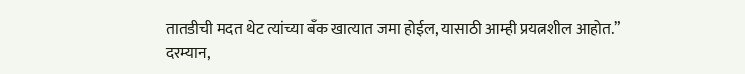तातडीची मदत थेट त्यांच्या बँक खात्यात जमा होईल, यासाठी आम्ही प्रयत्नशील आहोत.”
दरम्यान,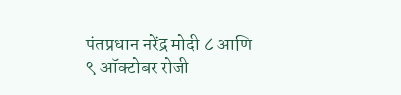पंतप्रधान नरेंद्र मोदी ८ आणि ९ ऑक्टोबर रोजी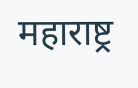महाराष्ट्र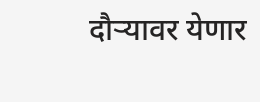दौऱ्यावर येणार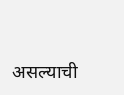असल्याची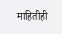माहितीही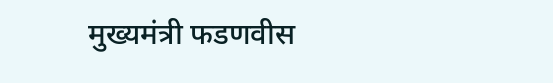मुख्यमंत्री फडणवीस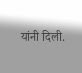यांनी दिली.